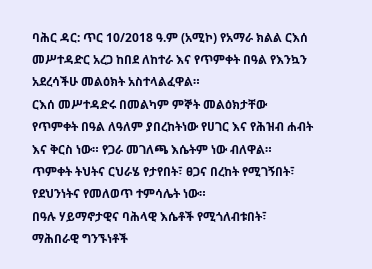ባሕር ዳር: ጥር 10/2018 ዓ.ም (አሚኮ) የአማራ ክልል ርእሰ መሥተዳድር አረጋ ከበደ ለከተራ እና የጥምቀት በዓል የእንኳን አደረሳችሁ መልዕክት አስተላልፈዋል።
ርእሰ መሥተዳድሩ በመልካም ምኞት መልዕክታቸው የጥምቀት በዓል ለዓለም ያበረከትነው የሀገር እና የሕዝብ ሐብት እና ቅርስ ነው። የጋራ መገለጫ እሴትም ነው ብለዋል።
ጥምቀት ትህትና ርህራሄ የታየበት፣ ፀጋና በረከት የሚገኝበት፣ የደህንነትና የመለወጥ ተምሳሌት ነው።
በዓሉ ሃይማኖታዊና ባሕላዊ እሴቶች የሚጎለብቱበት፣ ማሕበራዊ ግንኙነቶች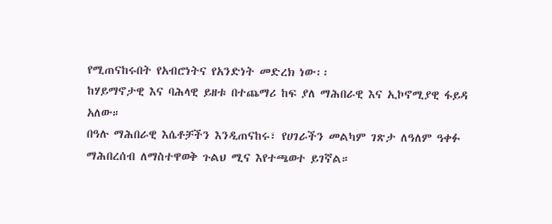የሚጠናከሩበት የአብሮነትና የአንድነት መድረክ ነው፡፡
ከሃይማኖታዊ እና ባሕላዊ ይዘቱ በተጨማሪ ከፍ ያለ ማሕበራዊ እና ኢኮኖሚያዊ ፋይዳ አለው።
በዓሉ ማሕበራዊ እሴቶቻችን እንዲጠናከሩ፣ የሀገራችን መልካም ገጽታ ለዓለም ዓቀፉ ማሕበረሰብ ለማስተዋወቅ ጉልህ ሚና እየተጫወተ ይገኛል።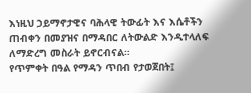እነዚህ ኃይማኖታዊና ባሕላዊ ትውፊት እና እሴቶችን ጠብቀን በመያዝና በማዳበር ለትውልድ እንዲተላለፍ ለማድረግ መስራት ይኖርብናል።
የጥምቀት በዓል የማዳን ጥበብ የታወጀበት፤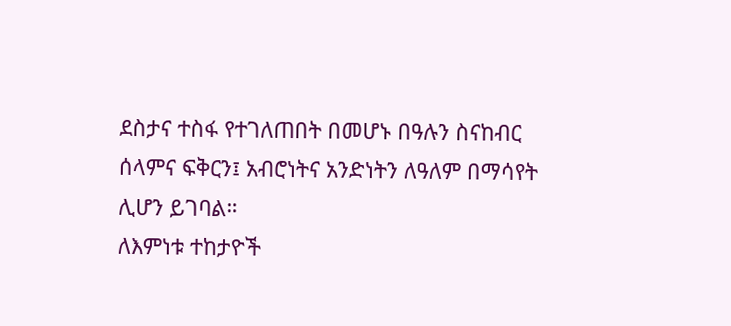ደስታና ተስፋ የተገለጠበት በመሆኑ በዓሉን ስናከብር ሰላምና ፍቅርን፤ አብሮነትና አንድነትን ለዓለም በማሳየት ሊሆን ይገባል።
ለእምነቱ ተከታዮች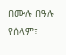በሙሉ በዓሉ የሰላም፣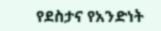የደስታና የአንድነት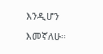እንዲሆን እመኛለሁ።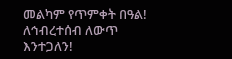መልካም የጥምቀት በዓል!
ለኅብረተሰብ ለውጥ እንተጋለን!